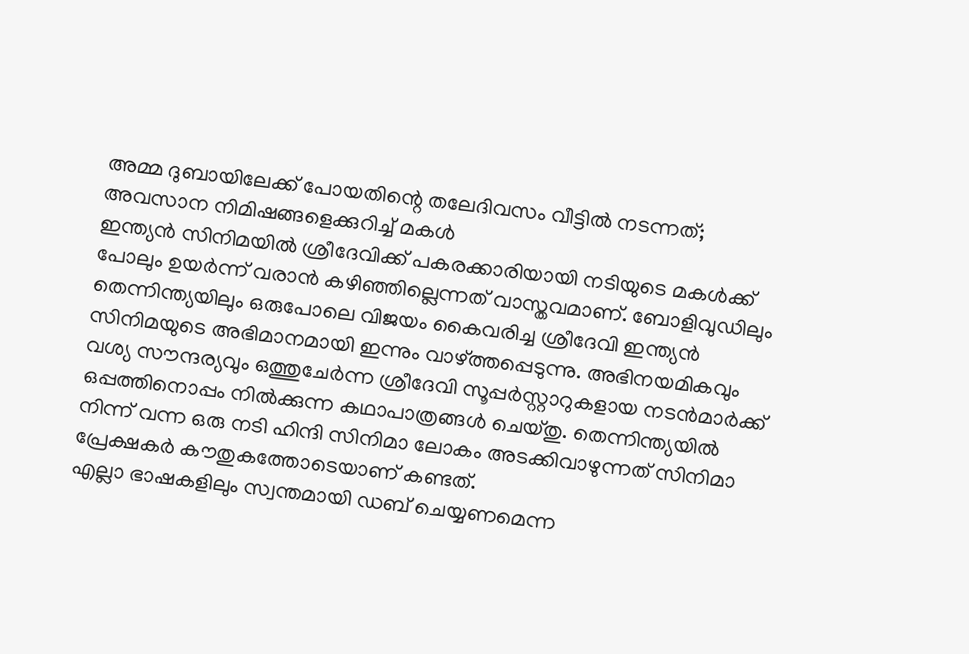അമ്മ ദുബായിലേക്ക് പോയതിന്റെ തലേദിവസം വീട്ടിൽ നടന്നത്; അവസാന നിമിഷങ്ങളെക്കുറിച്ച് മകൾ
ഇന്ത്യൻ സിനിമയിൽ ശ്രീദേവിക്ക് പകരക്കാരിയായി നടിയുടെ മകൾക്ക് പോലും ഉയർന്ന് വരാൻ കഴിഞ്ഞില്ലെന്നത് വാസ്തവമാണ്. ബോളിവുഡിലും തെന്നിന്ത്യയിലും ഒരുപോലെ വിജയം കൈവരിച്ച ശ്രീദേവി ഇന്ത്യൻ സിനിമയുടെ അഭിമാനമായി ഇന്നും വാഴ്ത്തപ്പെടുന്നു. അഭിനയമികവും വശ്യ സൗന്ദര്യവും ഒത്തുചേർന്ന ശ്രീദേവി സൂപ്പർസ്റ്റാറുകളായ നടൻമാർക്ക് ഒപ്പത്തിനൊപ്പം നിൽക്കുന്ന കഥാപാത്രങ്ങൾ ചെയ്തു. തെന്നിന്ത്യയിൽ നിന്ന് വന്ന ഒരു നടി ഹിന്ദി സിനിമാ ലോകം അടക്കിവാഴുന്നത് സിനിമാ പ്രേക്ഷകർ കൗതുകത്തോടെയാണ് കണ്ടത്.
എല്ലാ ഭാഷകളിലും സ്വന്തമായി ഡബ് ചെയ്യണമെന്ന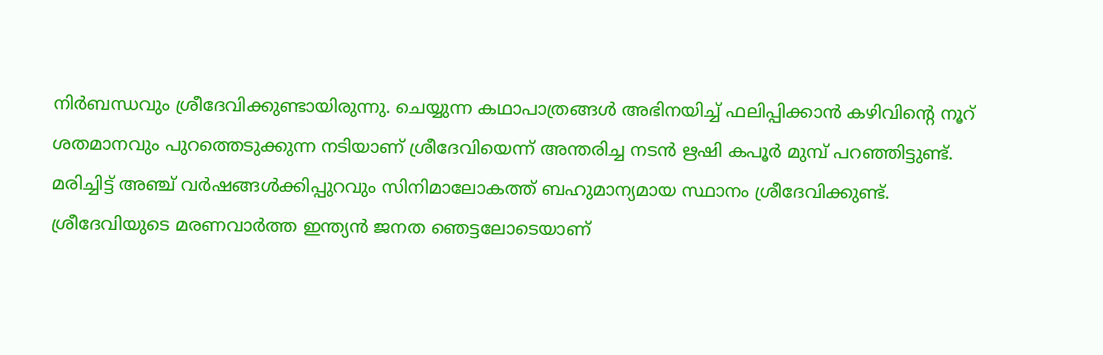നിർബന്ധവും ശ്രീദേവിക്കുണ്ടായിരുന്നു. ചെയ്യുന്ന കഥാപാത്രങ്ങൾ അഭിനയിച്ച് ഫലിപ്പിക്കാൻ കഴിവിന്റെ നൂറ് ശതമാനവും പുറത്തെടുക്കുന്ന നടിയാണ് ശ്രീദേവിയെന്ന് അന്തരിച്ച നടൻ ഋഷി കപൂർ മുമ്പ് പറഞ്ഞിട്ടുണ്ട്. മരിച്ചിട്ട് അഞ്ച് വർഷങ്ങൾക്കിപ്പുറവും സിനിമാലോകത്ത് ബഹുമാന്യമായ സ്ഥാനം ശ്രീദേവിക്കുണ്ട്.
ശ്രീദേവിയുടെ മരണവാർത്ത ഇന്ത്യൻ ജനത ഞെട്ടലോടെയാണ്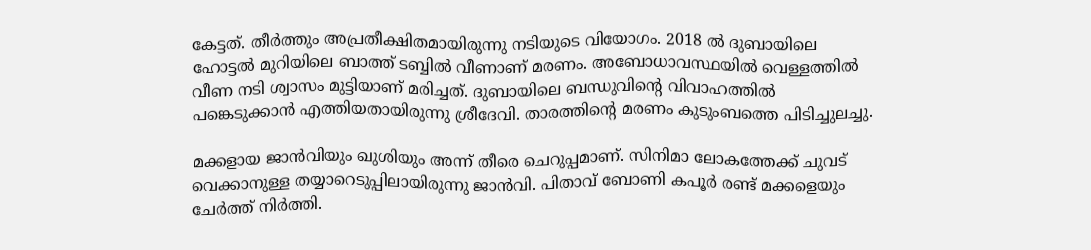കേട്ടത്. തീർത്തും അപ്രതീക്ഷിതമായിരുന്നു നടിയുടെ വിയോഗം. 2018 ൽ ദുബായിലെ ഹോട്ടൽ മുറിയിലെ ബാത്ത് ടബ്ബിൽ വീണാണ് മരണം. അബോധാവസ്ഥയിൽ വെള്ളത്തിൽ വീണ നടി ശ്വാസം മുട്ടിയാണ് മരിച്ചത്. ദുബായിലെ ബന്ധുവിന്റെ വിവാഹത്തിൽ പങ്കെടുക്കാൻ എത്തിയതായിരുന്നു ശ്രീദേവി. താരത്തിന്റെ മരണം കുടുംബത്തെ പിടിച്ചുലച്ചു.

മക്കളായ ജാൻവിയും ഖുശിയും അന്ന് തീരെ ചെറുപ്പമാണ്. സിനിമാ ലോകത്തേക്ക് ചുവട് വെക്കാനുള്ള തയ്യാറെടുപ്പിലായിരുന്നു ജാൻവി. പിതാവ് ബോണി കപൂർ രണ്ട് മക്കളെയും ചേർത്ത് നിർത്തി.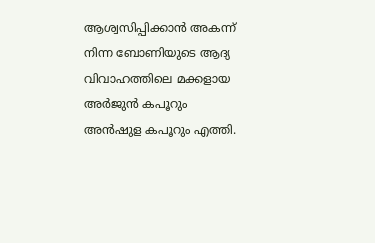ആശ്വസിപ്പിക്കാൻ അകന്ന് നിന്ന ബോണിയുടെ ആദ്യ വിവാഹത്തിലെ മക്കളായ അർജുൻ കപൂറും അൻഷുള കപൂറും എത്തി.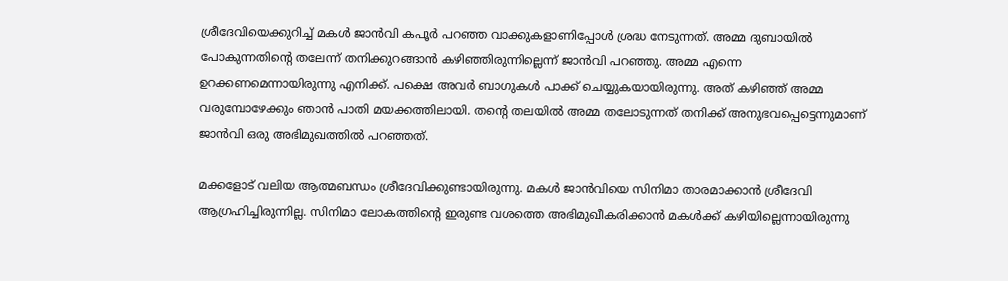ശ്രീദേവിയെക്കുറിച്ച് മകൾ ജാൻവി കപൂർ പറഞ്ഞ വാക്കുകളാണിപ്പോൾ ശ്രദ്ധ നേടുന്നത്. അമ്മ ദുബായിൽ പോകുന്നതിന്റെ തലേന്ന് തനിക്കുറങ്ങാൻ കഴിഞ്ഞിരുന്നില്ലെന്ന് ജാൻവി പറഞ്ഞു. അമ്മ എന്നെ ഉറക്കണമെന്നായിരുന്നു എനിക്ക്. പക്ഷെ അവർ ബാഗുകൾ പാക്ക് ചെയ്യുകയായിരുന്നു. അത് കഴിഞ്ഞ് അമ്മ വരുമ്പോഴേക്കും ഞാൻ പാതി മയക്കത്തിലായി. തന്റെ തലയിൽ അമ്മ തലോടുന്നത് തനിക്ക് അനുഭവപ്പെട്ടെന്നുമാണ് ജാൻവി ഒരു അഭിമുഖത്തിൽ പറഞ്ഞത്.

മക്കളോട് വലിയ ആത്മബന്ധം ശ്രീദേവിക്കുണ്ടായിരുന്നു. മകൾ ജാൻവിയെ സിനിമാ താരമാക്കാൻ ശ്രീദേവി ആഗ്രഹിച്ചിരുന്നില്ല. സിനിമാ ലോകത്തിന്റെ ഇരുണ്ട വശത്തെ അഭിമുഖീകരിക്കാൻ മകൾക്ക് കഴിയില്ലെന്നായിരുന്നു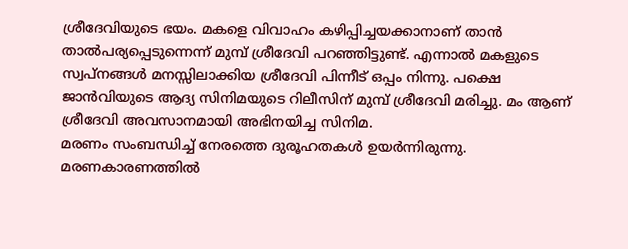ശ്രീദേവിയുടെ ഭയം. മകളെ വിവാഹം കഴിപ്പിച്ചയക്കാനാണ് താൻ താൽപര്യപ്പെടുന്നെന്ന് മുമ്പ് ശ്രീദേവി പറഞ്ഞിട്ടുണ്ട്. എന്നാൽ മകളുടെ സ്വപ്നങ്ങൾ മനസ്സിലാക്കിയ ശ്രീദേവി പിന്നീട് ഒപ്പം നിന്നു. പക്ഷെ ജാൻവിയുടെ ആദ്യ സിനിമയുടെ റിലീസിന് മുമ്പ് ശ്രീദേവി മരിച്ചു. മം ആണ് ശ്രീദേവി അവസാനമായി അഭിനയിച്ച സിനിമ.
മരണം സംബന്ധിച്ച് നേരത്തെ ദുരൂഹതകൾ ഉയർന്നിരുന്നു. മരണകാരണത്തിൽ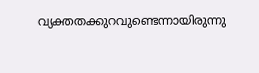വ്യക്തതക്കുറവുണ്ടെന്നായിരുന്നു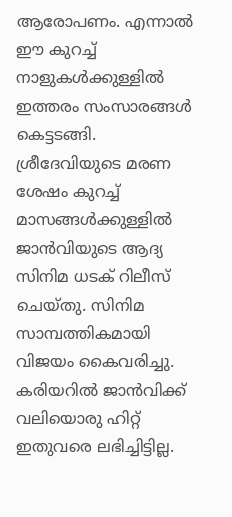ആരോപണം. എന്നാൽ ഈ കുറച്ച് നാളുകൾക്കുള്ളിൽ ഇത്തരം സംസാരങ്ങൾ കെട്ടടങ്ങി. ശ്രീദേവിയുടെ മരണ ശേഷം കുറച്ച് മാസങ്ങൾക്കുള്ളിൽ ജാൻവിയുടെ ആദ്യ സിനിമ ധടക് റിലീസ് ചെയ്തു. സിനിമ സാമ്പത്തികമായി വിജയം കൈവരിച്ചു.
കരിയറിൽ ജാൻവിക്ക് വലിയൊരു ഹിറ്റ് ഇതുവരെ ലഭിച്ചിട്ടില്ല.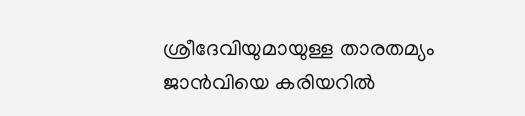ശ്രീദേവിയുമായുള്ള താരതമ്യം ജാൻവിയെ കരിയറിൽ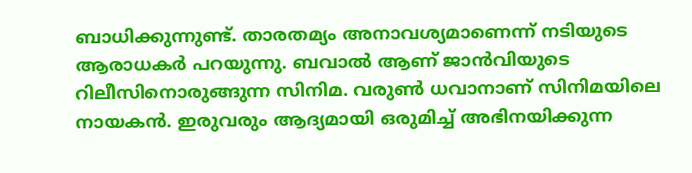ബാധിക്കുന്നുണ്ട്. താരതമ്യം അനാവശ്യമാണെന്ന് നടിയുടെ ആരാധകർ പറയുന്നു. ബവാൽ ആണ് ജാൻവിയുടെ റിലീസിനൊരുങ്ങുന്ന സിനിമ. വരുൺ ധവാനാണ് സിനിമയിലെ നായകൻ. ഇരുവരും ആദ്യമായി ഒരുമിച്ച് അഭിനയിക്കുന്ന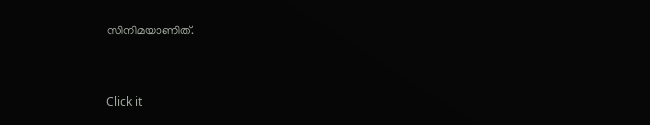സിനിമയാണിത്.


Click it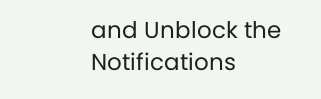and Unblock the Notifications